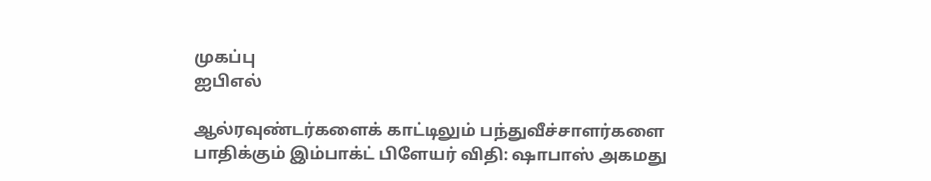முகப்பு
ஐபிஎல்

ஆல்ரவுண்டர்களைக் காட்டிலும் பந்துவீச்சாளர்களை பாதிக்கும் இம்பாக்ட் பிளேயர் விதி: ஷாபாஸ் அகமது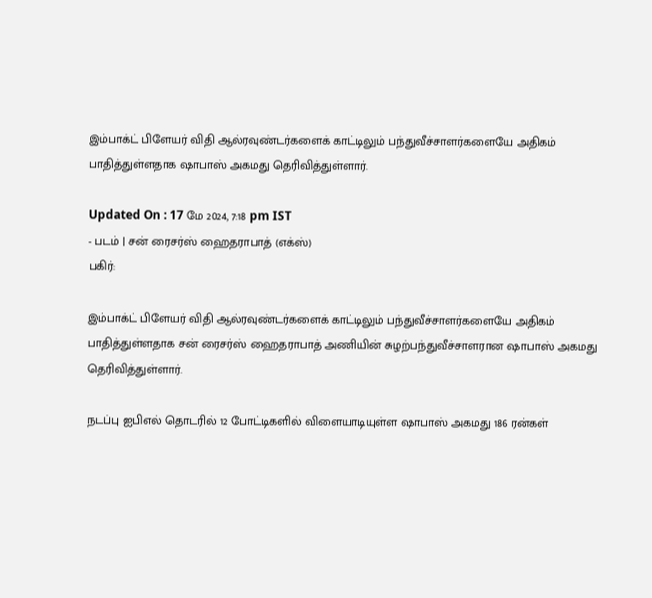இம்பாக்ட் பிளேயர் விதி ஆல்ரவுண்டர்களைக் காட்டிலும் பந்துவீச்சாளர்களையே அதிகம் பாதித்துள்ளதாக ஷாபாஸ் அகமது தெரிவித்துள்ளார்.

Updated On : 17 மே 2024, 7:18 pm IST
- படம் | சன் ரைசர்ஸ் ஹைதராபாத் (எக்ஸ்)
பகிர்:

இம்பாக்ட் பிளேயர் விதி ஆல்ரவுண்டர்களைக் காட்டிலும் பந்துவீச்சாளர்களையே அதிகம் பாதித்துள்ளதாக சன் ரைசர்ஸ் ஹைதராபாத் அணியின் சுழற்பந்துவீச்சாளரான ஷாபாஸ் அகமது தெரிவித்துள்ளார்.

நடப்பு ஐபிஎல் தொடரில் 12 போட்டிகளில் விளையாடியுள்ள ஷாபாஸ் அகமது 186 ரன்கள்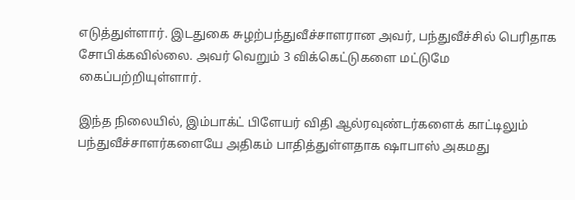எடுத்துள்ளார். இடதுகை சுழற்பந்துவீச்சாளரான அவர், பந்துவீச்சில் பெரிதாக சோபிக்கவில்லை. அவர் வெறும் 3 விக்கெட்டுகளை மட்டுமே கைப்பற்றியுள்ளார்.

இந்த நிலையில், இம்பாக்ட் பிளேயர் விதி ஆல்ரவுண்டர்களைக் காட்டிலும் பந்துவீச்சாளர்களையே அதிகம் பாதித்துள்ளதாக ஷாபாஸ் அகமது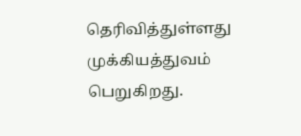தெரிவித்துள்ளது முக்கியத்துவம் பெறுகிறது.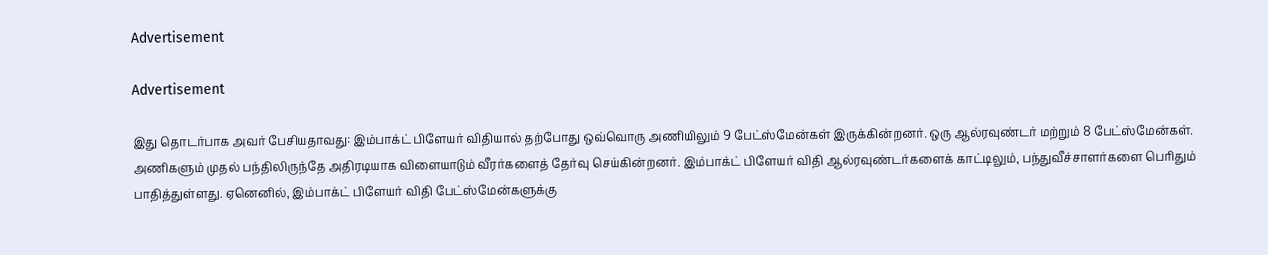Advertisement

Advertisement

இது தொடர்பாக அவர் பேசியதாவது: இம்பாக்ட் பிளேயர் விதியால் தற்போது ஒவ்வொரு அணியிலும் 9 பேட்ஸ்மேன்கள் இருக்கின்றனர். ஒரு ஆல்ரவுண்டர் மற்றும் 8 பேட்ஸ்மேன்கள். அணிகளும் முதல் பந்திலிருந்தே அதிரடியாக விளையாடும் வீரர்களைத் தேர்வு செய்கின்றனர். இம்பாக்ட் பிளேயர் விதி ஆல்ரவுண்டர்களைக் காட்டிலும், பந்துவீச்சாளர்களை பெரிதும் பாதித்துள்ளது. ஏனெனில், இம்பாக்ட் பிளேயர் விதி பேட்ஸ்மேன்களுக்கு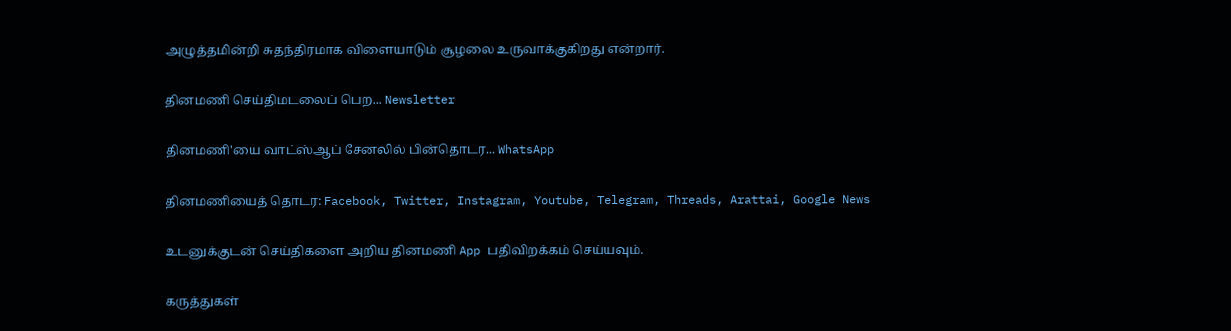அழுத்தமின்றி சுதந்திரமாக விளையாடும் சூழலை உருவாக்குகிறது என்றார்.

தினமணி செய்திமடலைப் பெற... Newsletter

தினமணி'யை வாட்ஸ்ஆப் சேனலில் பின்தொடர... WhatsApp

தினமணியைத் தொடர: Facebook, Twitter, Instagram, Youtube, Telegram, Threads, Arattai, Google News

உடனுக்குடன் செய்திகளை அறிய தினமணி App பதிவிறக்கம் செய்யவும்.

கருத்துகள்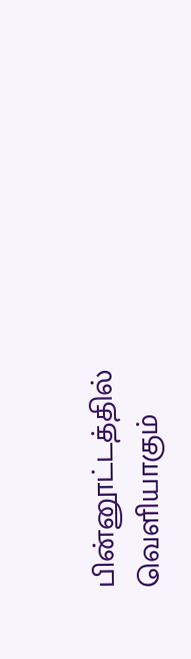பின்னூட்டத்தில் வெளியாகும்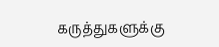கருத்துகளுக்கு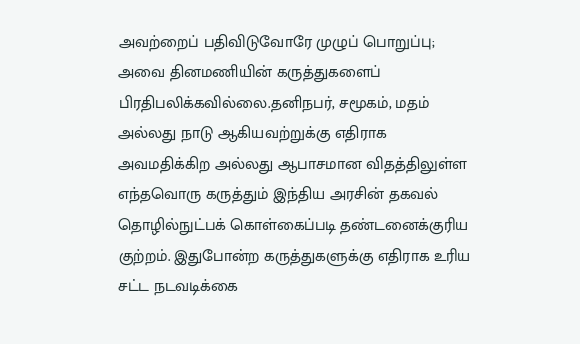அவற்றைப் பதிவிடுவோரே முழுப் பொறுப்பு; அவை தினமணியின் கருத்துகளைப் பிரதிபலிக்கவில்லை.தனிநபர், சமூகம், மதம் அல்லது நாடு ஆகியவற்றுக்கு எதிராக அவமதிக்கிற அல்லது ஆபாசமான விதத்திலுள்ள எந்தவொரு கருத்தும் இந்திய அரசின் தகவல் தொழில்நுட்பக் கொள்கைப்படி தண்டனைக்குரிய குற்றம். இதுபோன்ற கருத்துகளுக்கு எதிராக உரிய சட்ட நடவடிக்கை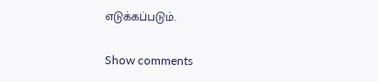எடுக்கப்படும்.

Show comments